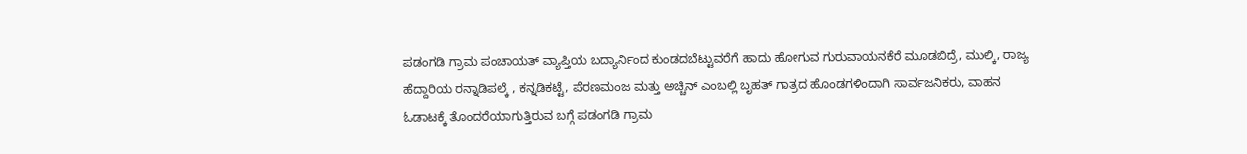ಪಡಂಗಡಿ ಗ್ರಾಮ ಪಂಚಾಯತ್ ವ್ಯಾಪ್ತಿಯ ಬದ್ಯಾರ್ನಿಂದ ಕುಂಡದಬೆಟ್ಟುವರೆಗೆ ಹಾದು ಹೋಗುವ ಗುರುವಾಯನಕೆರೆ ಮೂಡಬಿದ್ರೆ, ಮುಲ್ಕಿ, ರಾಜ್ಯ ಹೆದ್ದಾರಿಯ ರನ್ನಾಡಿಪಲ್ಕೆ , ಕನ್ನಡಿಕಟ್ಟೆ, ಪೆರಣಮಂಜ ಮತ್ತು ಅಚ್ಚಿನ್ ಎಂಬಲ್ಲಿ ಬೃಹತ್ ಗಾತ್ರದ ಹೊಂಡಗಳಿಂದಾಗಿ ಸಾರ್ವಜನಿಕರು, ವಾಹನ ಓಡಾಟಕ್ಕೆ ತೊಂದರೆಯಾಗುತ್ತಿರುವ ಬಗ್ಗೆ ಪಡಂಗಡಿ ಗ್ರಾಮ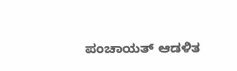ಪಂಚಾಯತ್ ಆಡಳಿತ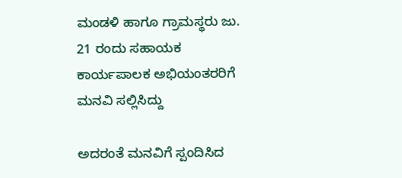ಮಂಡಳಿ ಹಾಗೂ ಗ್ರಾಮಸ್ಥರು ಜು. 21 ರಂದು ಸಹಾಯಕ ಕಾರ್ಯಪಾಲಕ ಅಭಿಯಂತರರಿಗೆ ಮನವಿ ಸಲ್ಲಿಸಿದ್ದು

ಅದರಂತೆ ಮನವಿಗೆ ಸ್ಪಂದಿಸಿದ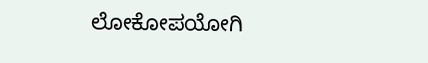ಲೋಕೋಪಯೋಗಿ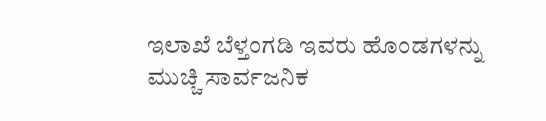ಇಲಾಖೆ ಬೆಳ್ತಂಗಡಿ ಇವರು ಹೊಂಡಗಳನ್ನು ಮುಚ್ಚಿ ಸಾರ್ವಜನಿಕ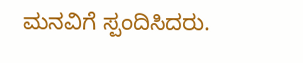ಮನವಿಗೆ ಸ್ಪಂದಿಸಿದರು.